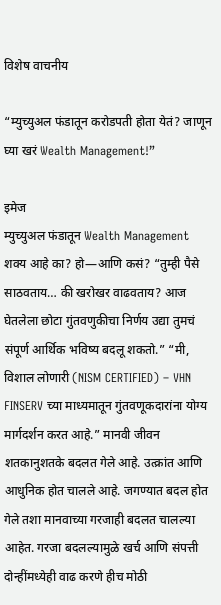विशेष वाचनीय

“म्युच्युअल फंडातून करोडपती होता येतं? जाणून घ्या खरं Wealth Management!”

इमेज
म्युच्युअल फंडातून Wealth Management शक्य आहे का? हो—आणि कसं? “तुम्ही पैसे साठवताय… की खरोखर वाढवताय? आज घेतलेला छोटा गुंतवणुकीचा निर्णय उद्या तुमचं संपूर्ण आर्थिक भविष्य बदलू शकतो.” “मी, विशाल लोणारी (NISM CERTIFIED) – VHN FINSERV च्या माध्यमातून गुंतवणूकदारांना योग्य मार्गदर्शन करत आहे.” मानवी जीवन शतकानुशतके बदलत गेले आहे. उत्क्रांत आणि आधुनिक होत चालले आहे. जगण्यात बदल होत गेले तशा मानवाच्या गरजाही बदलत चालल्या आहेत. गरजा बदलल्यामुळे खर्च आणि संपत्ती दोन्हींमध्येही वाढ करणे हीच मोठी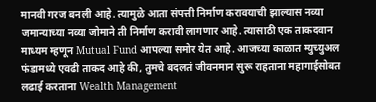मानवी गरज बनली आहे. त्यामुळे आता संपत्ती निर्माण करावयाची झाल्यास नव्या जमान्याच्या नव्या जोमाने ती निर्माण करावी लागणार आहे. त्यासाठी एक ताकदवान माध्यम म्हणून Mutual Fund आपल्या समोर येत आहे. आजच्या काळात म्युच्युअल फंडामध्ये एवढी ताकद आहे की, तुमचे बदलतं जीवनमान सुरू राहताना महागाईसोबत लढाई करताना Wealth Management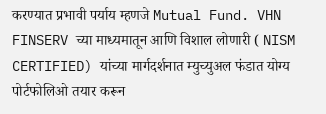करण्यात प्रभावी पर्याय म्हणजे Mutual Fund. VHN FINSERV च्या माध्यमातून आणि विशाल लोणारी ( NISM CERTIFIED) यांच्या मार्गदर्शनात म्युच्युअल फंडात योग्य पोर्टफोलिओ तयार करून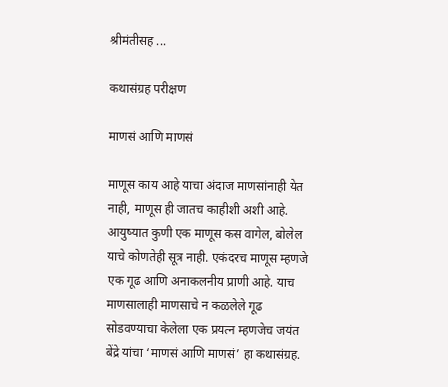श्रीमंतीसह ...

कथासंग्रह परीक्षण

माणसं आणि माणसं

माणूस काय आहे याचा अंदाज माणसांनाही येत नाही, माणूस ही जातच काहीशी अशी आहे.  आयुष्यात कुणी एक माणूस कस वागेल, बोलेल याचे कोणतेही सूत्र नाही. एकंदरच माणूस म्हणजे एक गूढ आणि अनाकलनीय प्राणी आहे. याच माणसालाही माणसाचे न कळलेले गूढ  सोडवण्याचा केलेला एक प्रयत्न म्हणजेच जयंत बेंद्रे यांचा ‘माणसं आणि माणसं’ हा कथासंग्रह.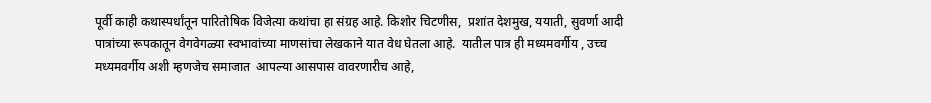पूर्वी काही कथास्पर्धांतून पारितोषिक विजेत्या कथांचा हा संग्रह आहे. किशोर चिटणीस,  प्रशांत देशमुख, ययाती, सुवर्णा आदी पात्रांच्या रूपकातून वेगवेगळ्या स्वभावांच्या माणसांचा लेखकाने यात वेध घेतला आहे.  यातील पात्र ही मध्यमवर्गीय , उच्च मध्यमवर्गीय अशी म्हणजेच समाजात  आपल्या आसपास वावरणारीच आहे,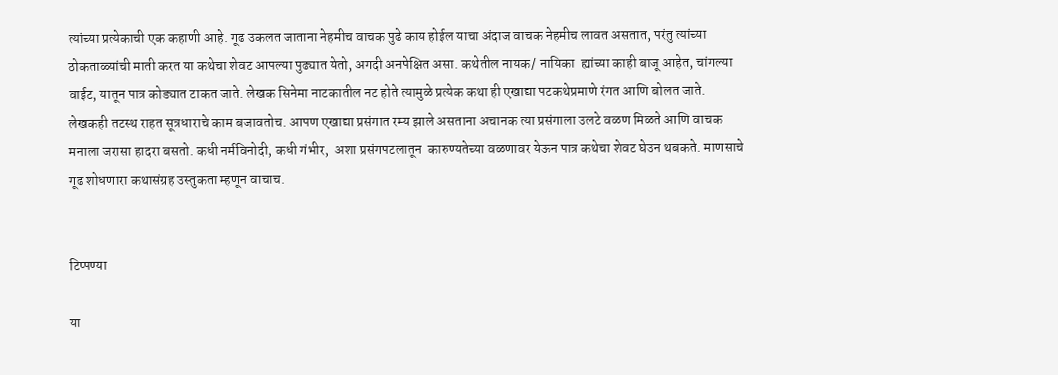त्यांच्या प्रत्येकाची एक कहाणी आहे. गूढ उकलत जाताना नेहमीच वाचक पुढे काय होईल याचा अंदाज वाचक नेहमीच लावत असतात, परंतु त्यांच्या ठोकताळ्यांची माती करत या कथेचा शेवट आपल्या पुढ्यात येतो, अगदी अनपेक्षित असा. कथेतील नायक/ नायिका  ह्यांच्या काही बाजू आहेत, चांगल्या वाईट, यातून पात्र कोड्यात टाकत जाते. लेखक सिनेमा नाटकातील नट होते त्यामुळे प्रत्येक कथा ही एखाद्या पटकथेप्रमाणे रंगत आणि बोलत जाते. लेखकही तटस्थ राहत सूत्रधाराचे काम बजावतोच. आपण एखाद्या प्रसंगात रम्य झाले असताना अचानक त्या प्रसंगाला उलटे वळण मिळते आणि वाचक मनाला जरासा हादरा बसतो. कधी नर्मविनोदी, कधी गंभीर,  अशा प्रसंगपटलातून  कारुण्यतेच्या वळणावर येऊन पात्र कथेचा शेवट घेउन थबकते. माणसाचे गूढ शोधणारा कथासंग्रह उस्तुकता म्हणून वाचाच.


टिप्पण्या

या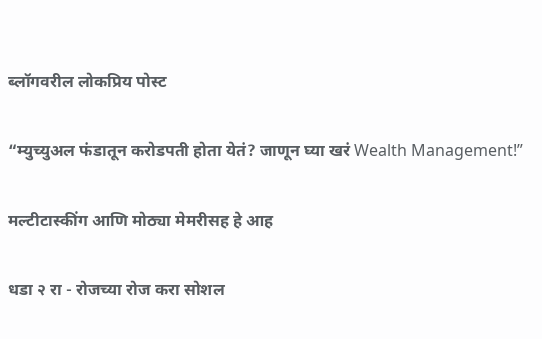ब्लॉगवरील लोकप्रिय पोस्ट

“म्युच्युअल फंडातून करोडपती होता येतं? जाणून घ्या खरं Wealth Management!”

मल्टीटास्कींग आणि मोठ्या मेमरीसह हे आह

धडा २ रा - रोजच्या रोज करा सोशल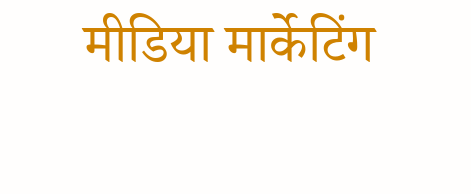मीडिया मार्केटिंग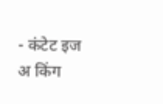- कंटेट इज अ किंग